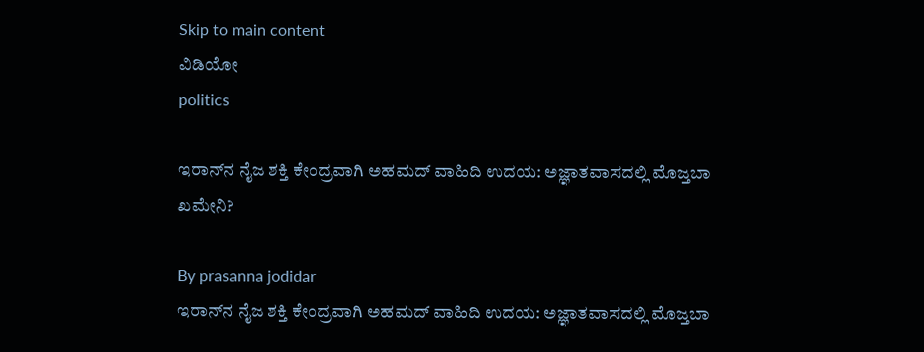Skip to main content
ವಿಡಿಯೋ
politics

ಇರಾನ್‌ನ ನೈಜ ಶಕ್ತಿ ಕೇಂದ್ರವಾಗಿ ಅಹಮದ್ ವಾಹಿದಿ ಉದಯ: ಅಜ್ಞಾತವಾಸದಲ್ಲಿ ಮೊಜ್ತಬಾ ಖಮೇನಿ?

By prasanna jodidar
ಇರಾನ್‌ನ ನೈಜ ಶಕ್ತಿ ಕೇಂದ್ರವಾಗಿ ಅಹಮದ್ ವಾಹಿದಿ ಉದಯ: ಅಜ್ಞಾತವಾಸದಲ್ಲಿ ಮೊಜ್ತಬಾ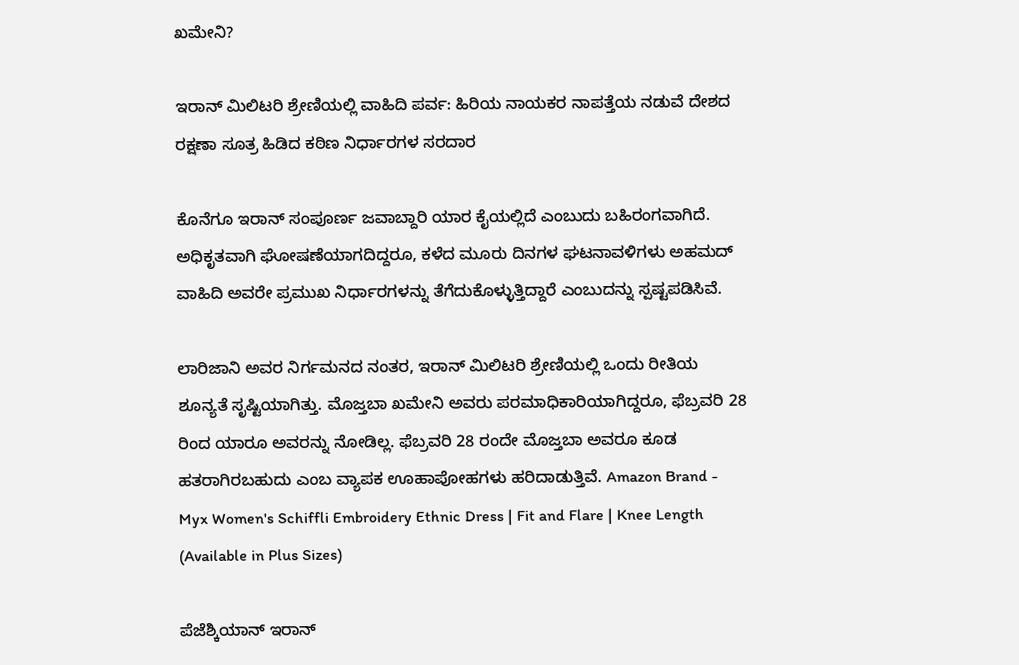ಖಮೇನಿ?

ಇರಾನ್ ಮಿಲಿಟರಿ ಶ್ರೇಣಿಯಲ್ಲಿ ವಾಹಿದಿ ಪರ್ವ: ಹಿರಿಯ ನಾಯಕರ ನಾಪತ್ತೆಯ ನಡುವೆ ದೇಶದ ರಕ್ಷಣಾ ಸೂತ್ರ ಹಿಡಿದ ಕಠಿಣ ನಿರ್ಧಾರಗಳ ಸರದಾರ

ಕೊನೆಗೂ ಇರಾನ್ ಸಂಪೂರ್ಣ ಜವಾಬ್ದಾರಿ ಯಾರ ಕೈಯಲ್ಲಿದೆ ಎಂಬುದು ಬಹಿರಂಗವಾಗಿದೆ. ಅಧಿಕೃತವಾಗಿ ಘೋಷಣೆಯಾಗದಿದ್ದರೂ, ಕಳೆದ ಮೂರು ದಿನಗಳ ಘಟನಾವಳಿಗಳು ಅಹಮದ್ ವಾಹಿದಿ ಅವರೇ ಪ್ರಮುಖ ನಿರ್ಧಾರಗಳನ್ನು ತೆಗೆದುಕೊಳ್ಳುತ್ತಿದ್ದಾರೆ ಎಂಬುದನ್ನು ಸ್ಪಷ್ಟಪಡಿಸಿವೆ.

ಲಾರಿಜಾನಿ ಅವರ ನಿರ್ಗಮನದ ನಂತರ, ಇರಾನ್ ಮಿಲಿಟರಿ ಶ್ರೇಣಿಯಲ್ಲಿ ಒಂದು ರೀತಿಯ ಶೂನ್ಯತೆ ಸೃಷ್ಟಿಯಾಗಿತ್ತು. ಮೊಜ್ತಬಾ ಖಮೇನಿ ಅವರು ಪರಮಾಧಿಕಾರಿಯಾಗಿದ್ದರೂ, ಫೆಬ್ರವರಿ 28 ರಿಂದ ಯಾರೂ ಅವರನ್ನು ನೋಡಿಲ್ಲ. ಫೆಬ್ರವರಿ 28 ರಂದೇ ಮೊಜ್ತಬಾ ಅವರೂ ಕೂಡ ಹತರಾಗಿರಬಹುದು ಎಂಬ ವ್ಯಾಪಕ ಊಹಾಪೋಹಗಳು ಹರಿದಾಡುತ್ತಿವೆ. Amazon Brand - Myx Women's Schiffli Embroidery Ethnic Dress | Fit and Flare | Knee Length (Available in Plus Sizes)

ಪೆಜೆಶ್ಕಿಯಾನ್ ಇರಾನ್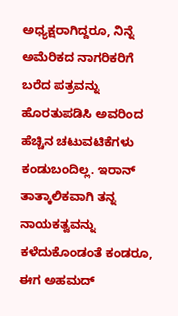ಅಧ್ಯಕ್ಷರಾಗಿದ್ದರೂ, ನಿನ್ನೆ ಅಮೆರಿಕದ ನಾಗರಿಕರಿಗೆ ಬರೆದ ಪತ್ರವನ್ನು ಹೊರತುಪಡಿಸಿ ಅವರಿಂದ ಹೆಚ್ಚಿನ ಚಟುವಟಿಕೆಗಳು ಕಂಡುಬಂದಿಲ್ಲ. ಇರಾನ್ ತಾತ್ಕಾಲಿಕವಾಗಿ ತನ್ನ ನಾಯಕತ್ವವನ್ನು ಕಳೆದುಕೊಂಡಂತೆ ಕಂಡರೂ, ಈಗ ಅಹಮದ್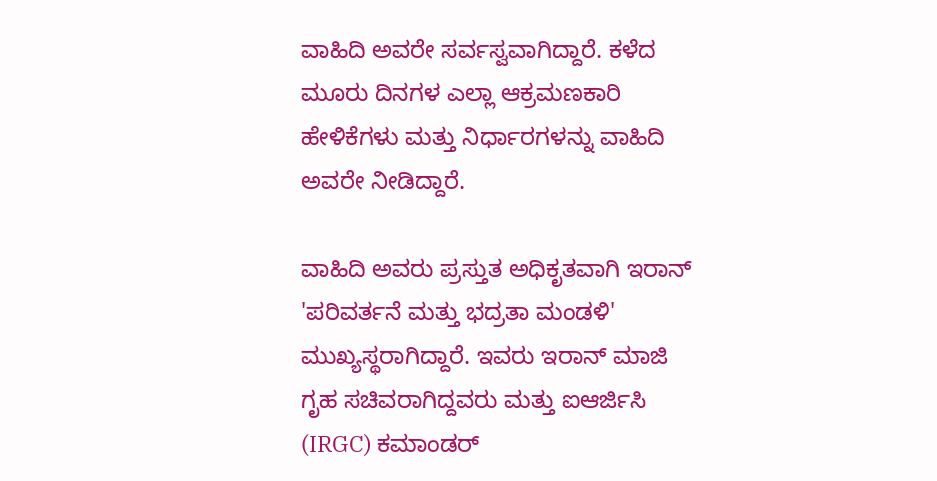ವಾಹಿದಿ ಅವರೇ ಸರ್ವಸ್ವವಾಗಿದ್ದಾರೆ. ಕಳೆದ ಮೂರು ದಿನಗಳ ಎಲ್ಲಾ ಆಕ್ರಮಣಕಾರಿ ಹೇಳಿಕೆಗಳು ಮತ್ತು ನಿರ್ಧಾರಗಳನ್ನು ವಾಹಿದಿ ಅವರೇ ನೀಡಿದ್ದಾರೆ.

ವಾಹಿದಿ ಅವರು ಪ್ರಸ್ತುತ ಅಧಿಕೃತವಾಗಿ ಇರಾನ್ 'ಪರಿವರ್ತನೆ ಮತ್ತು ಭದ್ರತಾ ಮಂಡಳಿ' ಮುಖ್ಯಸ್ಥರಾಗಿದ್ದಾರೆ. ಇವರು ಇರಾನ್ ಮಾಜಿ ಗೃಹ ಸಚಿವರಾಗಿದ್ದವರು ಮತ್ತು ಐಆರ್ಜಿಸಿ (IRGC) ಕಮಾಂಡರ್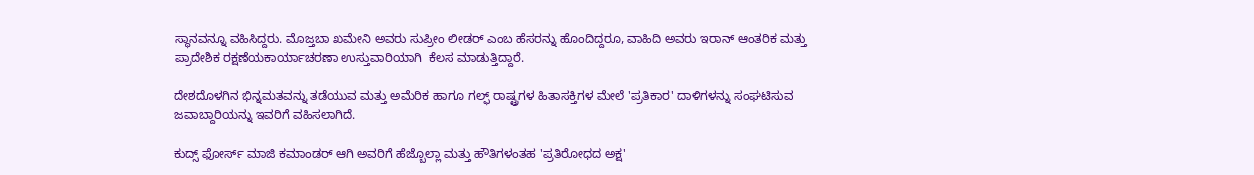ಸ್ಥಾನವನ್ನೂ ವಹಿಸಿದ್ದರು. ಮೊಜ್ತಬಾ ಖಮೇನಿ ಅವರು ಸುಪ್ರೀಂ ಲೀಡರ್ ಎಂಬ ಹೆಸರನ್ನು ಹೊಂದಿದ್ದರೂ, ವಾಹಿದಿ ಅವರು ಇರಾನ್ ಆಂತರಿಕ ಮತ್ತು ಪ್ರಾದೇಶಿಕ ರಕ್ಷಣೆಯಕಾರ್ಯಾಚರಣಾ ಉಸ್ತುವಾರಿಯಾಗಿ  ಕೆಲಸ ಮಾಡುತ್ತಿದ್ದಾರೆ.

ದೇಶದೊಳಗಿನ ಭಿನ್ನಮತವನ್ನು ತಡೆಯುವ ಮತ್ತು ಅಮೆರಿಕ ಹಾಗೂ ಗಲ್ಫ್ ರಾಷ್ಟ್ರಗಳ ಹಿತಾಸಕ್ತಿಗಳ ಮೇಲೆ 'ಪ್ರತಿಕಾರ' ದಾಳಿಗಳನ್ನು ಸಂಘಟಿಸುವ ಜವಾಬ್ದಾರಿಯನ್ನು ಇವರಿಗೆ ವಹಿಸಲಾಗಿದೆ.

ಕುದ್ಸ್ ಫೋರ್ಸ್ ಮಾಜಿ ಕಮಾಂಡರ್ ಆಗಿ ಅವರಿಗೆ ಹೆಜ್ಬೊಲ್ಲಾ ಮತ್ತು ಹೌತಿಗಳಂತಹ 'ಪ್ರತಿರೋಧದ ಅಕ್ಷ'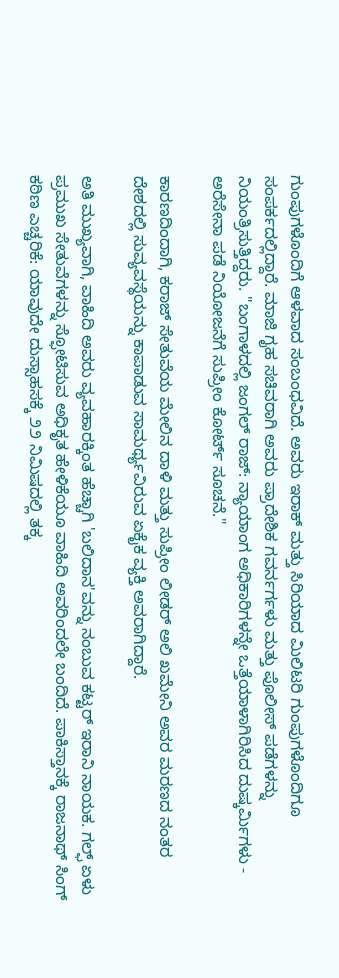ಗುಂಪುಗಳೊಂದಿಗೆ ಆಳವಾದ ಸಂಬಂಧವಿದೆ. ಅವರು ಇರಾಕ್ ಮತ್ತು ಸಿರಿಯಾದ ಮಿಲಿಟರಿ ಗುಂಪುಗಳೊಂದಿಗೂ ಸಂಪರ್ಕದಲ್ಲಿದ್ದಾರೆ. ಮಾಜಿ ಗೃಹ ಸಚಿವರಾಗಿ ಅವರು ಪ್ರಾದೇಶಿಕ ಗವರ್ನರ್ಗಳು ಮತ್ತು ಪೊಲೀಸ್ ಪಡೆಗಳನ್ನು ನಿಯಂತ್ರಿಸುತ್ತಿದ್ದರು. "ಬಂಗಾಳದಲ್ಲಿ ಜಂಗಲ್ ರಾಜ್: ನ್ಯಾಯಾಂಗ ಅಧಿಕಾರಿಗಳನ್ನೇ ಒತ್ತೆಯಾಳಾಗಿರಿಸಿದ ದುಷ್ಕರ್ಮಿಗಳು - ಅರೆಸೇನಾ ಪಡೆ ನಿಯೋಜನೆಗೆ ಸುಪ್ರೀಂ ಕೋರ್ಟ್ ಸೂಚನೆ."

ಕಾರಣದಿಂದಾಗಿ, ಕರಾಜ್ ಸೇತುವೆಯ ಮೇಲಿನ ದಾಳಿ ಮತ್ತು ಸುಪ್ರೀಂ ಲೀಡರ್ ಅಲಿ ಖಮೇನಿ ಅವರ ಮರಣದ ನಂತರ ದೇಶದಲ್ಲಿ ಸುವ್ಯವಸ್ಥೆಯನ್ನು ಕಾಪಾಡುವ ಸಾಮರ್ಥ್ಯವಿರುವ ಏಕೈಕ ವ್ಯಕ್ತಿ ಅವರಾಗಿದ್ದಾರೆ.

ಅತಿ ಮುಖ್ಯವಾಗಿ, ವಾಹಿದಿ ಅವರು ವ್ಯವಹಾರಕ್ಕಿಂತ ಹೆಚ್ಚಾಗಿ 'ಬಲಿದಾನ'ವನ್ನು ನಂಬುವ ಕಟ್ಟರ್ ಇರಾನಿ ನಾಯಕ. ಗಲ್ಫ್ ಏಳು ಪ್ರಮುಖ ಸೇತುವೆಗಳನ್ನು ಸ್ಫೋಟಿಸುವ ಅಧಿಕೃತ ಹೇಳಿಕೆಯೂ ವಾಹಿದಿ ಅವರಿಂದಲೇ ಬಂದಿದೆ. ಪಾಕಿಸ್ತಾನಕ್ಕೆ ರಾಜನಾಥ್‌ ಸಿಂಗ್‌ ಕಠಿಣ ಎಚ್ಚರಿಕೆ: ಯಾವುದೇ ದುಸ್ಸಾಹಸಕ್ಕೆ ೨೨ ನಿಮಿಷದಲ್ಲಿ ತಕ್ಕ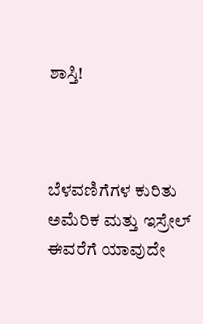ಶಾಸ್ತಿ!



ಬೆಳವಣಿಗೆಗಳ ಕುರಿತು ಅಮೆರಿಕ ಮತ್ತು ಇಸ್ರೇಲ್ ಈವರೆಗೆ ಯಾವುದೇ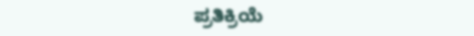ಪ್ರತಿಕ್ರಿಯೆ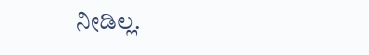ನೀಡಿಲ್ಲ.